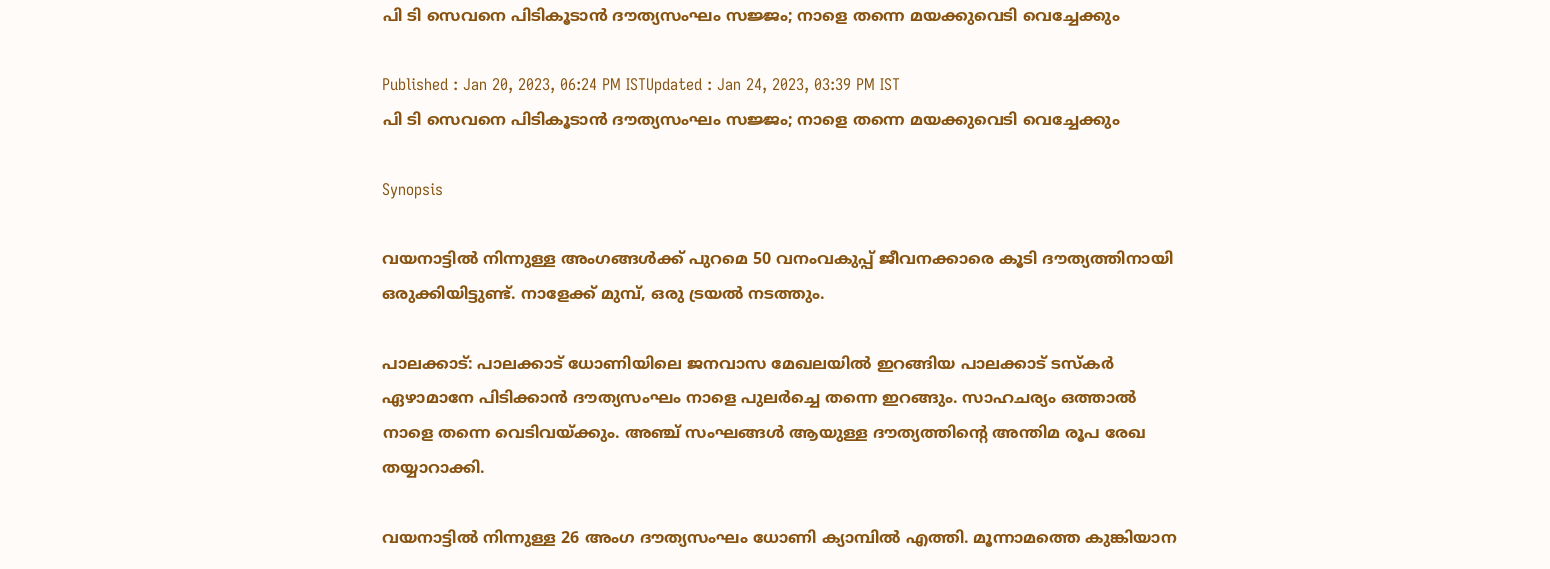പി ടി സെവനെ പിടികൂടാൻ ദൗത്യസംഘം സജ്ജം; നാളെ തന്നെ മയക്കുവെടി വെച്ചേക്കും

Published : Jan 20, 2023, 06:24 PM ISTUpdated : Jan 24, 2023, 03:39 PM IST
പി ടി സെവനെ പിടികൂടാൻ ദൗത്യസംഘം സജ്ജം; നാളെ തന്നെ മയക്കുവെടി വെച്ചേക്കും

Synopsis

വയനാട്ടിൽ നിന്നുള്ള അംഗങ്ങൾക്ക് പുറമെ 50 വനംവകുപ്പ് ജീവനക്കാരെ കൂടി ദൗത്യത്തിനായി ഒരുക്കിയിട്ടുണ്ട്. നാളേക്ക് മുമ്പ്, ഒരു ട്രയൽ നടത്തും.

പാലക്കാട്: പാലക്കാട് ധോണിയിലെ ജനവാസ മേഖലയിൽ ഇറങ്ങിയ പാലക്കാട് ടസ്കർ ഏഴാമാനേ പിടിക്കാൻ ദൗത്യസംഘം നാളെ പുലർച്ചെ തന്നെ ഇറങ്ങും. സാഹചര്യം ഒത്താൽ നാളെ തന്നെ വെടിവയ്ക്കും. അഞ്ച് സംഘങ്ങൾ ആയുള്ള ദൗത്യത്തിന്റെ അന്തിമ രൂപ രേഖ തയ്യാറാക്കി.

വയനാട്ടിൽ നിന്നുള്ള 26 അംഗ ദൗത്യസംഘം ധോണി ക്യാമ്പിൽ എത്തി. മൂന്നാമത്തെ കുങ്കിയാന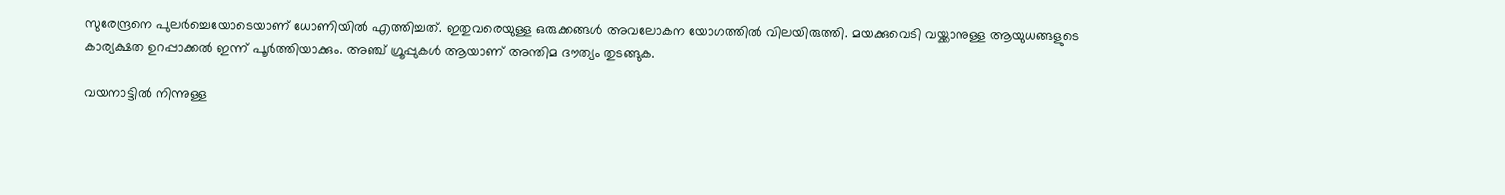സുരേന്ദ്രനെ പുലർച്ചെയോടെയാണ് ധോണിയിൽ എത്തിച്ചത്. ഇതുവരെയുള്ള ഒരുക്കങ്ങൾ അവലോകന യോഗത്തിൽ വിലയിരുത്തി. മയക്കുവെടി വയ്ക്കാനുള്ള ആയുധങ്ങളുടെ കാര്യക്ഷത ഉറപ്പാക്കൽ ഇന്ന് പൂർത്തിയാക്കും. അഞ്ച് ഗ്രൂപ്പുകൾ ആയാണ് അന്തിമ ദൗത്യം തുടങ്ങുക.

വയനാട്ടിൽ നിന്നുള്ള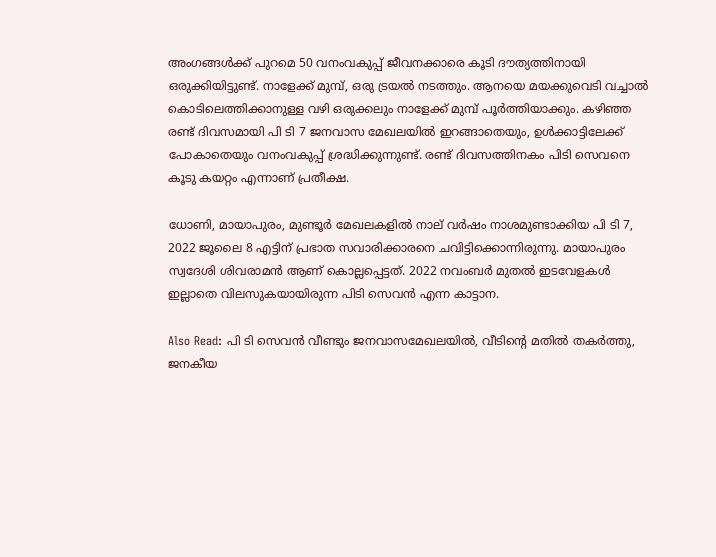അംഗങ്ങൾക്ക് പുറമെ 50 വനംവകുപ്പ് ജീവനക്കാരെ കൂടി ദൗത്യത്തിനായി ഒരുക്കിയിട്ടുണ്ട്. നാളേക്ക് മുമ്പ്, ഒരു ട്രയൽ നടത്തും. ആനയെ മയക്കുവെടി വച്ചാൽ കൊടിലെത്തിക്കാനുള്ള വഴി ഒരുക്കലും നാളേക്ക് മുമ്പ് പൂർത്തിയാക്കും. കഴിഞ്ഞ രണ്ട് ദിവസമായി പി ടി 7 ജനവാസ മേഖലയിൽ ഇറങ്ങാതെയും, ഉൾക്കാട്ടിലേക്ക് പോകാതെയും വനംവകുപ്പ് ശ്രദ്ധിക്കുന്നുണ്ട്. രണ്ട് ദിവസത്തിനകം പിടി സെവനെ കൂടു കയറ്റം എന്നാണ് പ്രതീക്ഷ.

ധോണി, മായാപുരം, മുണ്ടൂർ മേഖലകളിൽ നാല് വർഷം നാശമുണ്ടാക്കിയ പി ടി 7, 2022 ജൂലൈ 8 എട്ടിന് പ്രഭാത സവാരിക്കാരനെ ചവിട്ടിക്കൊന്നിരുന്നു. മായാപുരം സ്വദേശി ശിവരാമൻ ആണ് കൊല്ലപ്പെട്ടത്. 2022 നവംബർ മുതൽ ഇടവേളകൾ ഇല്ലാതെ വിലസുകയായിരുന്ന പിടി സെവൻ എന്ന കാട്ടാന.

Also Read: പി ടി സെവൻ വീണ്ടും ജനവാസമേഖലയിൽ, വീടിന്റെ മതിൽ തകർത്തു, ജനകീയ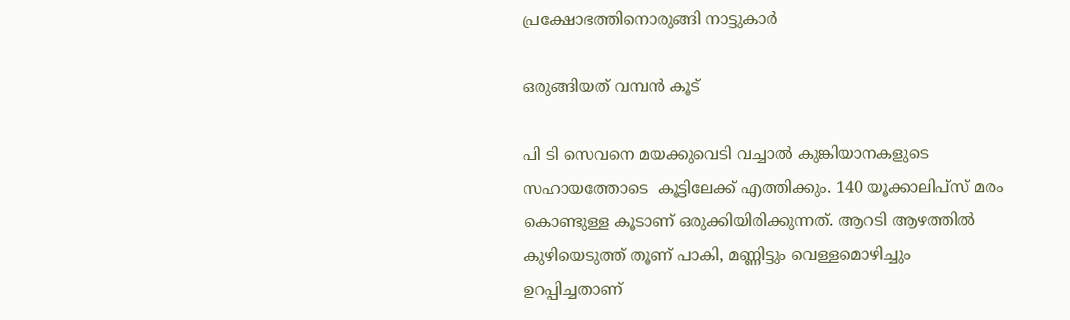പ്രക്ഷോഭത്തിനൊരുങ്ങി നാട്ടുകാർ

ഒരുങ്ങിയത് വമ്പൻ കൂട്

പി ടി സെവനെ മയക്കുവെടി വച്ചാൽ കുങ്കിയാനകളുടെ സഹായത്തോടെ  കൂട്ടിലേക്ക് എത്തിക്കും. 140 യൂക്കാലിപ്സ് മരം കൊണ്ടുള്ള കൂടാണ് ഒരുക്കിയിരിക്കുന്നത്. ആറടി ആഴത്തിൽ കുഴിയെടുത്ത് തൂണ് പാകി, മണ്ണിട്ടും വെള്ളമൊഴിച്ചും ഉറപ്പിച്ചതാണ്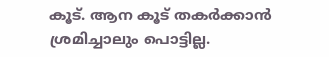കൂട്. ആന കൂട് തകർക്കാൻ ശ്രമിച്ചാലും പൊട്ടില്ല.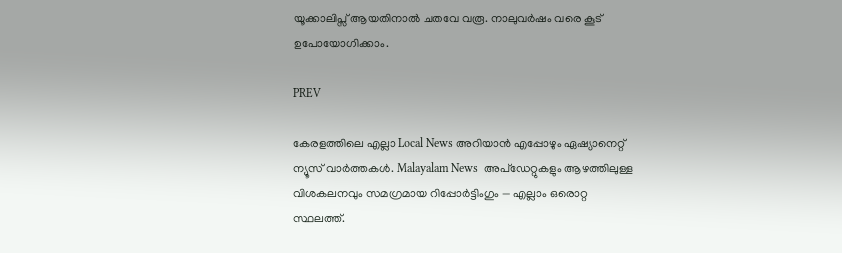യൂക്കാലിപ്സ് ആയതിനാൽ ചതവേ വരൂ. നാലുവർഷം വരെ കൂട് ഉപോയോഗിക്കാം.

PREV

കേരളത്തിലെ എല്ലാ Local News അറിയാൻ എപ്പോഴും ഏഷ്യാനെറ്റ് ന്യൂസ് വാർത്തകൾ. Malayalam News  അപ്‌ഡേറ്റുകളും ആഴത്തിലുള്ള വിശകലനവും സമഗ്രമായ റിപ്പോർട്ടിംഗും — എല്ലാം ഒരൊറ്റ സ്ഥലത്ത്.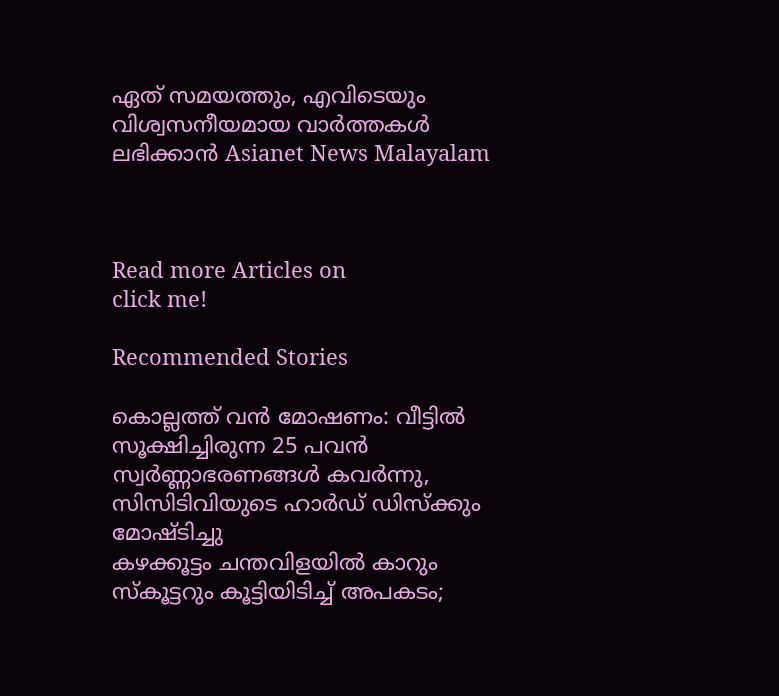ഏത് സമയത്തും, എവിടെയും വിശ്വസനീയമായ വാർത്തകൾ ലഭിക്കാൻ Asianet News Malayalam



Read more Articles on
click me!

Recommended Stories

കൊല്ലത്ത് വൻ മോഷണം: വീട്ടിൽ സൂക്ഷിച്ചിരുന്ന 25 പവൻ സ്വർണ്ണാഭരണങ്ങൾ കവർന്നു, സിസിടിവിയുടെ ഹാർഡ് ഡിസ്ക്കും മോഷ്ടിച്ചു
കഴക്കൂട്ടം ചന്തവിളയിൽ കാറും സ്കൂട്ടറും കൂട്ടിയിടിച്ച് അപകടം;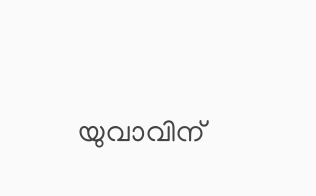യുവാവിന്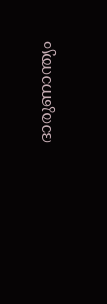ദാരുണാന്ത്യം